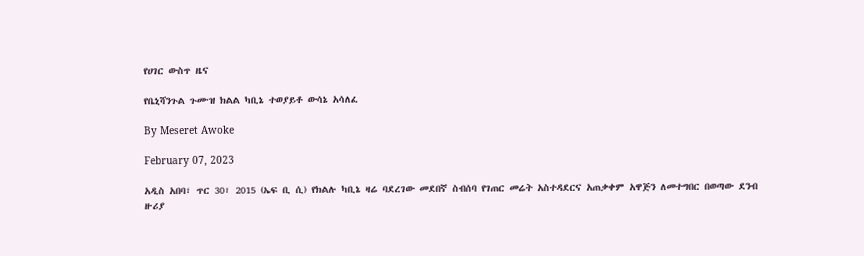የሀገር ውስጥ ዜና

የቤኒሻንጉል ጉሙዝ ክልል ካቢኔ ተወያይቶ ውሳኔ አሳለፈ

By Meseret Awoke

February 07, 2023

አዲስ አበባ፣ ጥር 30፣ 2015 (ኤፍ ቢ ሲ) የክልሉ ካቢኔ ዛሬ ባደረገው መደበኛ ስብሰባ የገጠር መሬት አስተዳደርና አጠቃቀም አዋጅን ለመተግበር በወጣው ደንብ ዙሪያ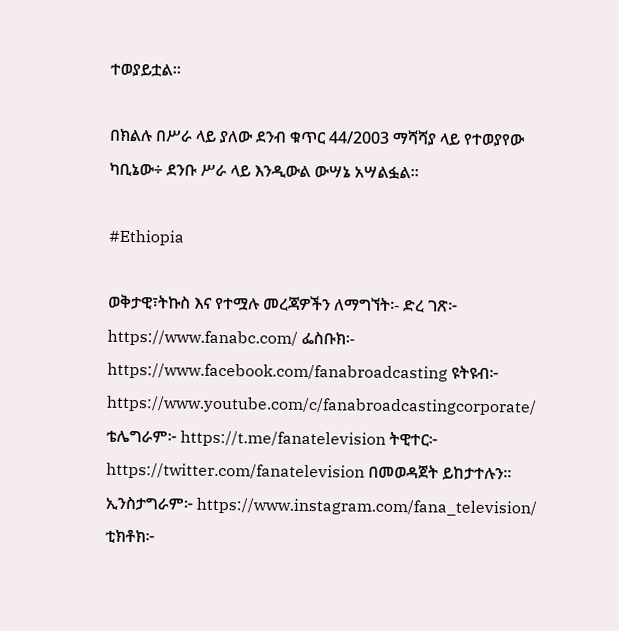ተወያይቷል።

በክልሉ በሥራ ላይ ያለው ደንብ ቁጥር 44/2003 ማሻሻያ ላይ የተወያየው ካቢኔው÷ ደንቡ ሥራ ላይ እንዲውል ውሣኔ አሣልፏል።

#Ethiopia

ወቅታዊ፣ትኩስ እና የተሟሉ መረጃዎችን ለማግኘት፡- ድረ ገጽ፦ https://www.fanabc.com/ ፌስቡክ፡- https://www.facebook.com/fanabroadcasting ዩትዩብ፦ https://www.youtube.com/c/fanabroadcastingcorporate/ ቴሌግራም፦ https://t.me/fanatelevision ትዊተር፦ https://twitter.com/fanatelevision በመወዳጀት ይከታተሉን፡፡ ኢንስታግራም፦ https://www.instagram.com/fana_television/ ቲክቶክ፦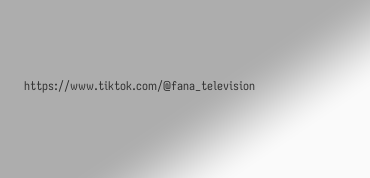https://www.tiktok.com/@fana_television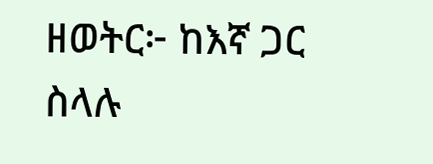ዘወትር፦ ከእኛ ጋር ስላሉ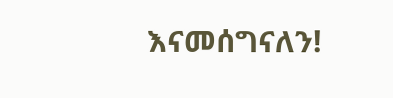እናመሰግናለን!